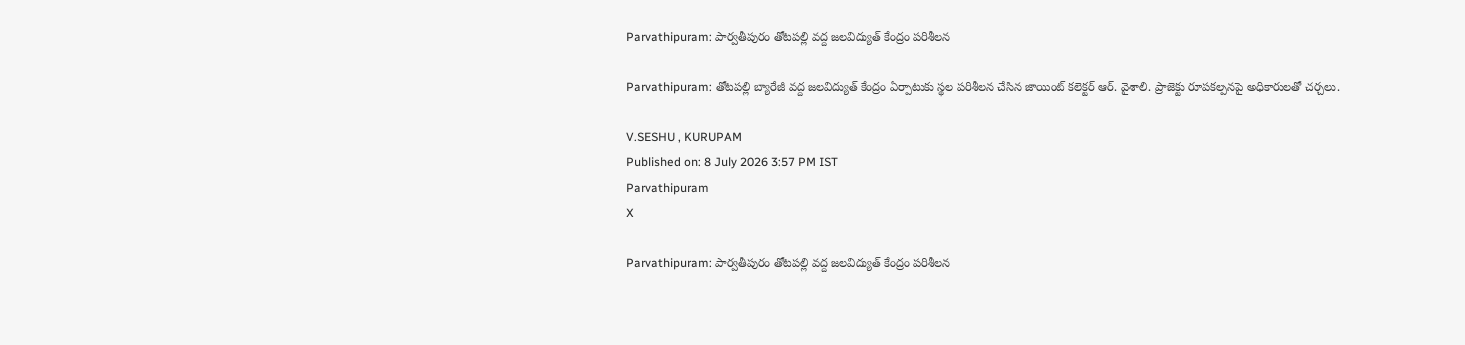Parvathipuram: పార్వతీపురం తోటపల్లి వద్ద జలవిద్యుత్ కేంద్రం పరిశీలన

Parvathipuram: తోటపల్లి బ్యారేజీ వద్ద జలవిద్యుత్ కేంద్రం ఏర్పాటుకు స్థల పరిశీలన చేసిన జాయింట్ కలెక్టర్ ఆర్. వైశాలి. ప్రాజెక్టు రూపకల్పనపై అధికారులతో చర్చలు.

V.SESHU , KURUPAM
Published on: 8 July 2026 3:57 PM IST
Parvathipuram
X

Parvathipuram: పార్వతీపురం తోటపల్లి వద్ద జలవిద్యుత్ కేంద్రం పరిశీలన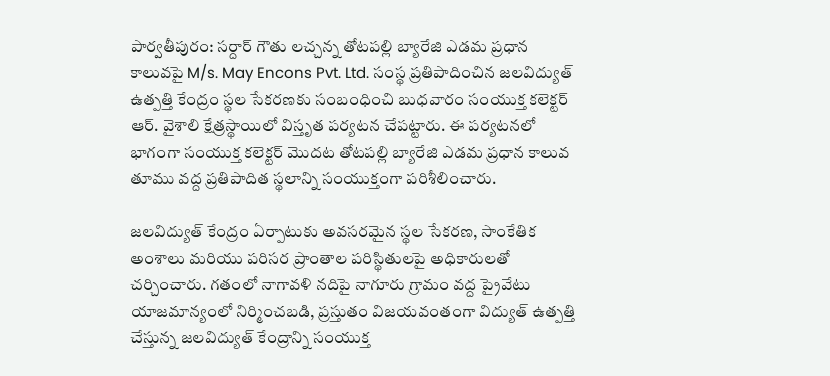పార్వతీపురం: సర్దార్ గౌతు లచ్చన్న తోటపల్లి బ్యారేజి ఎడమ ప్రధాన కాలువపై M/s. May Encons Pvt. Ltd. సంస్థ ప్రతిపాదించిన జలవిద్యుత్ ఉత్పత్తి కేంద్రం స్థల సేకరణకు సంబంధించి బుధవారం సంయుక్త కలెక్టర్ ఆర్. వైశాలి క్షేత్రస్థాయిలో విస్తృత పర్యటన చేపట్టారు. ఈ పర్యటనలో భాగంగా సంయుక్త కలెక్టర్ మొదట తోటపల్లి బ్యారేజి ఎడమ ప్రధాన కాలువ తూము వద్ద ప్రతిపాదిత స్థలాన్ని సంయుక్తంగా పరిశీలించారు.

జలవిద్యుత్ కేంద్రం ఏర్పాటుకు అవసరమైన స్థల సేకరణ, సాంకేతిక అంశాలు మరియు పరిసర ప్రాంతాల పరిస్థితులపై అధికారులతో చర్చించారు. గతంలో నాగావళి నదిపై నాగూరు గ్రామం వద్ద ప్రైవేటు యాజమాన్యంలో నిర్మించబడి, ప్రస్తుతం విజయవంతంగా విద్యుత్ ఉత్పత్తి చేస్తున్న జలవిద్యుత్ కేంద్రాన్ని సంయుక్త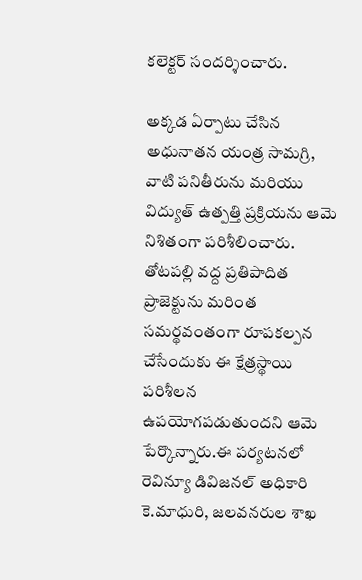కలెక్టర్ సందర్శించారు.

అక్కడ ఏర్పాటు చేసిన అధునాతన యంత్ర సామగ్రి, వాటి పనితీరును మరియు విద్యుత్ ఉత్పత్తి ప్రక్రియను ఆమె నిశితంగా పరిశీలించారు. తోటపల్లి వద్ద ప్రతిపాదిత ప్రాజెక్టును మరింత సమర్థవంతంగా రూపకల్పన చేసేందుకు ఈ క్షేత్రస్థాయి పరిశీలన ఉపయోగపడుతుందని ఆమె పేర్కొన్నారు.ఈ పర్యటనలో రెవిన్యూ డివిజనల్ అధికారి కె.మాధురి, జలవనరుల శాఖ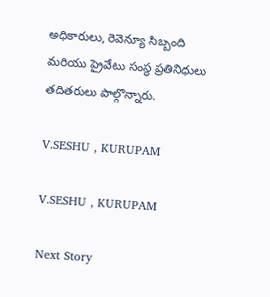అధికారులు, రెవెన్యూ సిబ్బంది మరియు ప్రైవేటు సంస్థ ప్రతినిధులు తదితరులు పాల్గొన్నారు.

V.SESHU , KURUPAM

V.SESHU , KURUPAM

Next Story